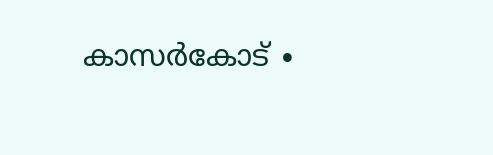കാസർകോട് ∙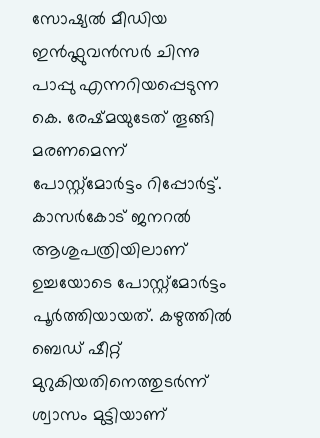സോഷ്യൽ മീഡിയ ഇൻഫ്ലുവൻസർ ചിന്നു പാപ്പു എന്നറിയപ്പെടുന്ന കെ. രേഷ്മയുടേത് തൂങ്ങി മരണമെന്ന് പോസ്റ്റ്മോർട്ടം റിപ്പോർട്ട്. കാസർകോട് ജനറൽ ആശുപത്രിയിലാണ് ഉച്ചയോടെ പോസ്റ്റ്മോർട്ടം പൂർത്തിയായത്. കഴുത്തിൽ ബെഡ് ഷീറ്റ് മുറുകിയതിനെത്തുടർന്ന് ശ്വാസം മുട്ടിയാണ്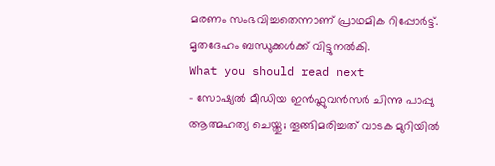മരണം സംഭവിച്ചതെന്നാണ് പ്രാഥമിക റിപ്പോർട്ട്. മൃതദേഹം ബന്ധുക്കൾക്ക് വിട്ടുനൽകി.
What you should read next
- സോഷ്യൽ മീഡിയ ഇൻഫ്ലുവൻസർ ചിന്നു പാപ്പു ആത്മഹത്യ ചെയ്തു; തൂങ്ങിമരിച്ചത് വാടക മുറിയിൽ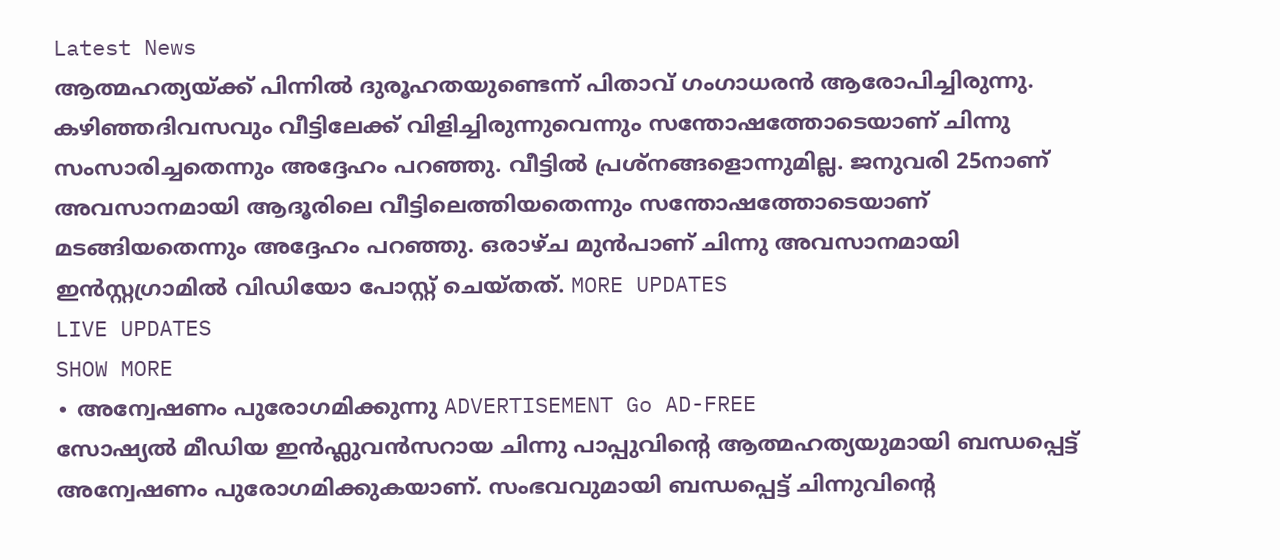Latest News
ആത്മഹത്യയ്ക്ക് പിന്നിൽ ദുരൂഹതയുണ്ടെന്ന് പിതാവ് ഗംഗാധരൻ ആരോപിച്ചിരുന്നു. കഴിഞ്ഞദിവസവും വീട്ടിലേക്ക് വിളിച്ചിരുന്നുവെന്നും സന്തോഷത്തോടെയാണ് ചിന്നു സംസാരിച്ചതെന്നും അദ്ദേഹം പറഞ്ഞു. വീട്ടിൽ പ്രശ്നങ്ങളൊന്നുമില്ല. ജനുവരി 25നാണ് അവസാനമായി ആദൂരിലെ വീട്ടിലെത്തിയതെന്നും സന്തോഷത്തോടെയാണ് മടങ്ങിയതെന്നും അദ്ദേഹം പറഞ്ഞു. ഒരാഴ്ച മുൻപാണ് ചിന്നു അവസാനമായി ഇൻസ്റ്റഗ്രാമിൽ വിഡിയോ പോസ്റ്റ് ചെയ്തത്. MORE UPDATES
LIVE UPDATES
SHOW MORE
∙ അന്വേഷണം പുരോഗമിക്കുന്നു ADVERTISEMENT Go AD-FREE
സോഷ്യൽ മീഡിയ ഇൻഫ്ലുവൻസറായ ചിന്നു പാപ്പുവിന്റെ ആത്മഹത്യയുമായി ബന്ധപ്പെട്ട് അന്വേഷണം പുരോഗമിക്കുകയാണ്. സംഭവവുമായി ബന്ധപ്പെട്ട് ചിന്നുവിന്റെ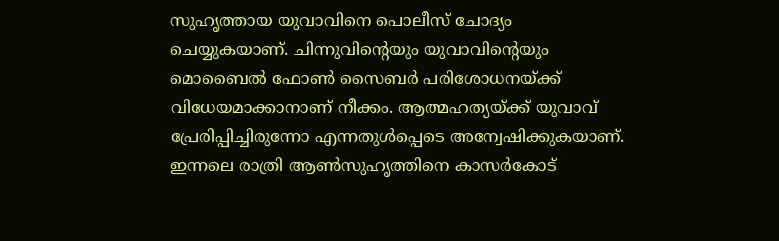സുഹൃത്തായ യുവാവിനെ പൊലീസ് ചോദ്യം ചെയ്യുകയാണ്. ചിന്നുവിന്റെയും യുവാവിന്റെയും മൊബൈൽ ഫോൺ സൈബർ പരിശോധനയ്ക്ക് വിധേയമാക്കാനാണ് നീക്കം. ആത്മഹത്യയ്ക്ക് യുവാവ് പ്രേരിപ്പിച്ചിരുന്നോ എന്നതുൾപ്പെടെ അന്വേഷിക്കുകയാണ്. ഇന്നലെ രാത്രി ആൺസുഹൃത്തിനെ കാസർകോട്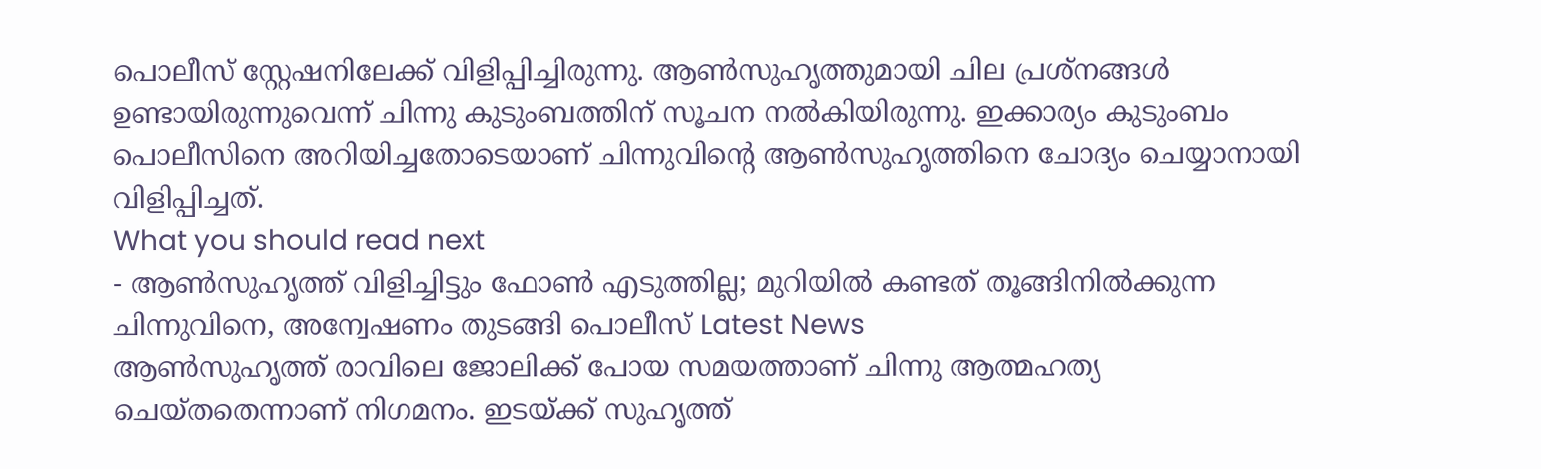പൊലീസ് സ്റ്റേഷനിലേക്ക് വിളിപ്പിച്ചിരുന്നു. ആൺസുഹൃത്തുമായി ചില പ്രശ്നങ്ങൾ ഉണ്ടായിരുന്നുവെന്ന് ചിന്നു കുടുംബത്തിന് സൂചന നൽകിയിരുന്നു. ഇക്കാര്യം കുടുംബം പൊലീസിനെ അറിയിച്ചതോടെയാണ് ചിന്നുവിന്റെ ആൺസുഹൃത്തിനെ ചോദ്യം ചെയ്യാനായി വിളിപ്പിച്ചത്.
What you should read next
- ആൺസുഹൃത്ത് വിളിച്ചിട്ടും ഫോൺ എടുത്തില്ല; മുറിയിൽ കണ്ടത് തൂങ്ങിനിൽക്കുന്ന ചിന്നുവിനെ, അന്വേഷണം തുടങ്ങി പൊലീസ് Latest News
ആൺസുഹൃത്ത് രാവിലെ ജോലിക്ക് പോയ സമയത്താണ് ചിന്നു ആത്മഹത്യ ചെയ്തതെന്നാണ് നിഗമനം. ഇടയ്ക്ക് സുഹൃത്ത്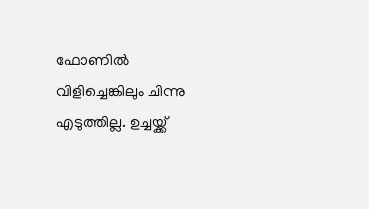ഫോണിൽ വിളിച്ചെങ്കിലും ചിന്നു എടുത്തില്ല. ഉച്ചയ്ക്ക്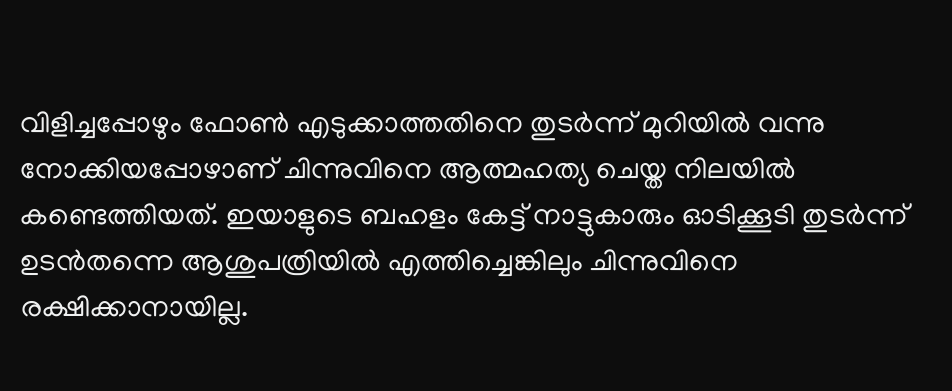വിളിച്ചപ്പോഴും ഫോൺ എടുക്കാത്തതിനെ തുടർന്ന് മുറിയിൽ വന്നു നോക്കിയപ്പോഴാണ് ചിന്നുവിനെ ആത്മഹത്യ ചെയ്ത നിലയിൽ കണ്ടെത്തിയത്. ഇയാളുടെ ബഹളം കേട്ട് നാട്ടുകാരും ഓടിക്കൂടി തുടർന്ന് ഉടൻതന്നെ ആശുപത്രിയിൽ എത്തിച്ചെങ്കിലും ചിന്നുവിനെ രക്ഷിക്കാനായില്ല.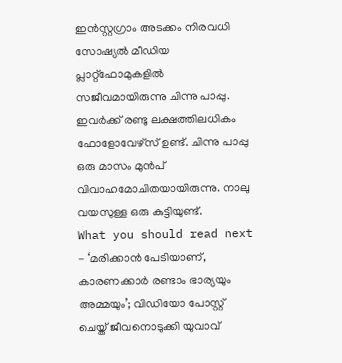ഇൻസ്റ്റഗ്രാം അടക്കം നിരവധി സോഷ്യൽ മീഡിയ പ്ലാറ്റ്ഫോമുകളിൽ സജീവമായിരുന്നു ചിന്നു പാപ്പു. ഇവർക്ക് രണ്ടു ലക്ഷത്തിലധികം ഫോളോവേഴ്സ് ഉണ്ട്. ചിന്നു പാപ്പു ഒരു മാസം മുൻപ് വിവാഹമോചിതയായിരുന്നു. നാലു വയസുള്ള ഒരു കുട്ടിയുണ്ട്.
What you should read next
- ‘മരിക്കാൻ പേടിയാണ്, കാരണക്കാർ രണ്ടാം ഭാര്യയും അമ്മയും’; വിഡിയോ പോസ്റ്റ് ചെയ്ത് ജീവനൊടുക്കി യുവാവ്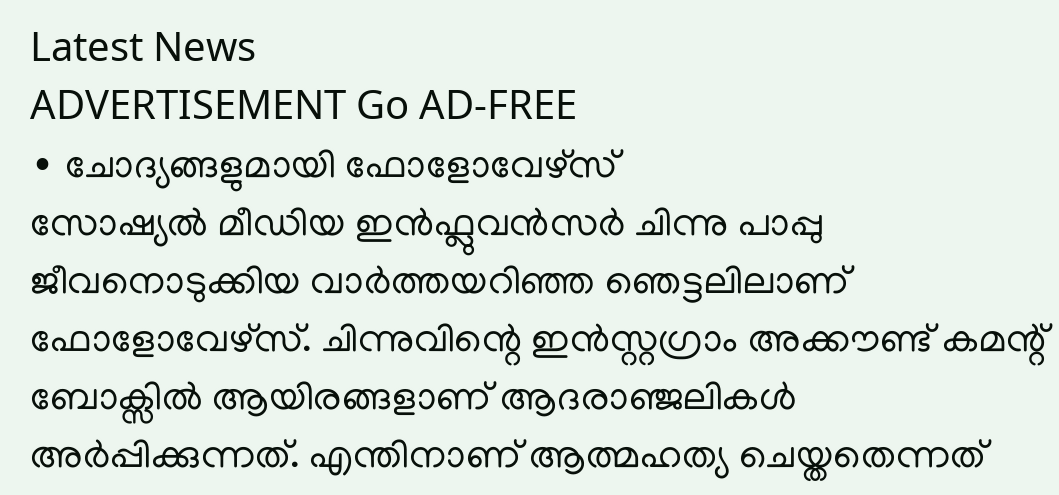Latest News
ADVERTISEMENT Go AD-FREE
∙ ചോദ്യങ്ങളുമായി ഫോളോവേഴ്സ്
സോഷ്യൽ മീഡിയ ഇൻഫ്ലുവൻസർ ചിന്നു പാപ്പു ജീവനൊടുക്കിയ വാർത്തയറിഞ്ഞ ഞെട്ടലിലാണ് ഫോളോവേഴ്സ്. ചിന്നുവിന്റെ ഇൻസ്റ്റഗ്രാം അക്കൗണ്ട് കമന്റ് ബോക്സിൽ ആയിരങ്ങളാണ് ആദരാഞ്ജലികൾ അർപ്പിക്കുന്നത്. എന്തിനാണ് ആത്മഹത്യ ചെയ്തതെന്നത്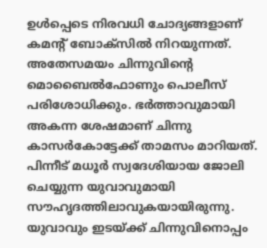ഉൾപ്പെടെ നിരവധി ചോദ്യങ്ങളാണ് കമന്റ് ബോക്സിൽ നിറയുന്നത്. അതേസമയം ചിന്നുവിന്റെ മൊബൈൽഫോണും പൊലീസ് പരിശോധിക്കും. ഭർത്താവുമായി അകന്ന ശേഷമാണ് ചിന്നു കാസർകോട്ടേക്ക് താമസം മാറിയത്. പിന്നീട് മധൂർ സ്വദേശിയായ ജോലി ചെയ്യുന്ന യുവാവുമായി സൗഹൃദത്തിലാവുകയായിരുന്നു. യുവാവും ഇടയ്ക്ക് ചിന്നുവിനൊപ്പം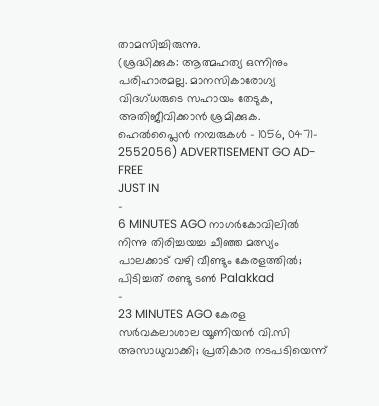താമസിച്ചിരുന്നു.
(ശ്രദ്ധിക്കുക: ആത്മഹത്യ ഒന്നിനും പരിഹാരമല്ല. മാനസികാരോഗ്യ വിദഗ്ധരുടെ സഹായം തേടുക, അതിജീവിക്കാൻ ശ്രമിക്കുക. ഹെൽപ്ലൈൻ നമ്പരുകൾ - 1056, 0471- 2552056) ADVERTISEMENT GO AD-FREE
JUST IN
-
6 MINUTES AGO നാഗർകോവിലിൽ നിന്നു തിരിച്ചയച്ച ചീഞ്ഞ മത്സ്യം പാലക്കാട് വഴി വീണ്ടും കേരളത്തിൽ; പിടിച്ചത് രണ്ടു ടൺ Palakkad
-
23 MINUTES AGO കേരള സർവകലാശാല യൂണിയൻ വി.സി അസാധുവാക്കി; പ്രതികാര നടപടിയെന്ന്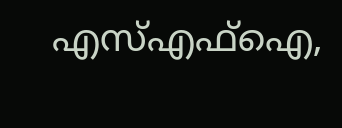എസ്എഫ്ഐ,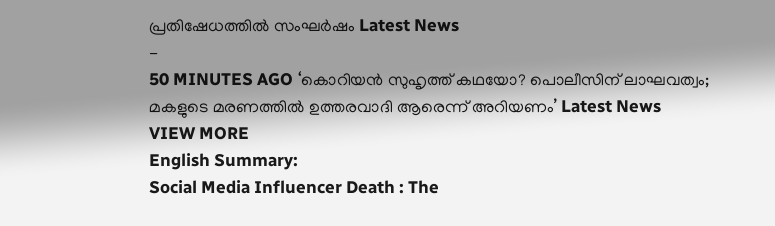പ്രതിഷേധത്തിൽ സംഘർഷം Latest News
-
50 MINUTES AGO ‘കൊറിയൻ സുഹൃത്ത് കഥയോ? പൊലീസിന് ലാഘവത്വം; മകളുടെ മരണത്തിൽ ഉത്തരവാദി ആരെന്ന് അറിയണം’ Latest News
VIEW MORE
English Summary:
Social Media Influencer Death : The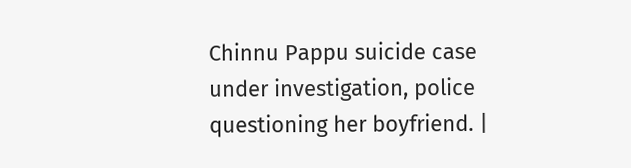Chinnu Pappu suicide case under investigation, police questioning her boyfriend. |